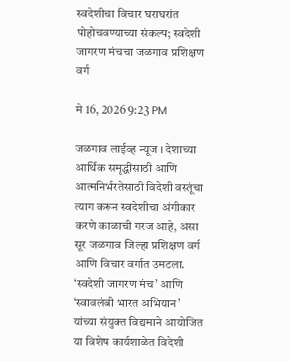स्वदेशीचा विचार घराघरांत पोहोचवण्याच्या संकल्प; स्वदेशी जागरण मंचचा जळगाव प्रशिक्षण वर्ग

मे 16, 2026 9:23 PM

जळगाव लाईव्ह न्यूज । देशाच्या आर्थिक समृद्धीसाठी आणि आत्मनिर्भरतेसाठी विदेशी वस्तूंचा त्याग करून स्वदेशीचा अंगीकार करणे काळाची गरज आहे, असा सूर जळगाव जिल्हा प्रशिक्षण वर्ग आणि विचार वर्गात उमटला. ‘स्वदेशी जागरण मंच’ आणि ‘स्वावलंबी भारत अभियान’ यांच्या संयुक्त विद्यमाने आयोजित या विशेष कार्यशाळेत विदेशी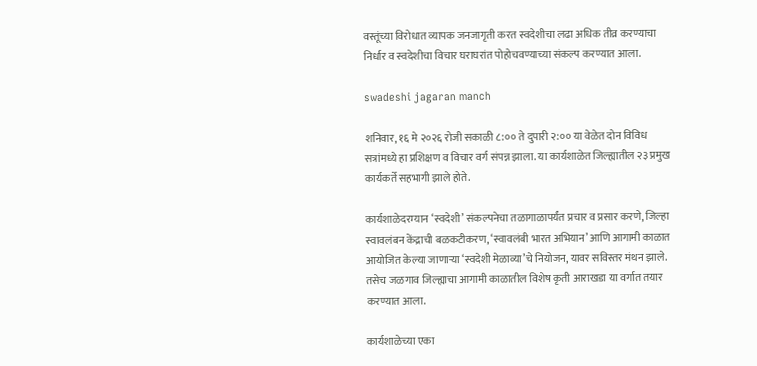वस्तूंच्या विरोधात व्यापक जनजागृती करत स्वदेशीचा लढा अधिक तीव्र करण्याचा निर्धार व स्वदेशीचा विचार घराघरांत पोहोचवण्याच्या संकल्प करण्यात आला.

swadeshi jagaran manch

शनिवार, १६ मे २०२६ रोजी सकाळी ८:०० ते दुपारी २:०० या वेळेत दोन विविध सत्रांमध्ये हा प्रशिक्षण व विचार वर्ग संपन्न झाला. या कार्यशाळेत जिल्ह्यातील २३ प्रमुख कार्यकर्ते सहभागी झाले होते.

कार्यशाळेदरम्यान ‘स्वदेशी’ संकल्पनेचा तळागाळापर्यंत प्रचार व प्रसार करणे, जिल्हा स्वावलंबन केंद्राची बळकटीकरण, ‘स्वावलंबी भारत अभियान’ आणि आगामी काळात आयोजित केल्या जाणाऱ्या ‘स्वदेशी मेळाव्या’चे नियोजन, यावर सविस्तर मंथन झाले. तसेच जळगाव जिल्ह्याचा आगामी काळातील विशेष कृती आराखडा या वर्गात तयार करण्यात आला.

कार्यशाळेच्या एका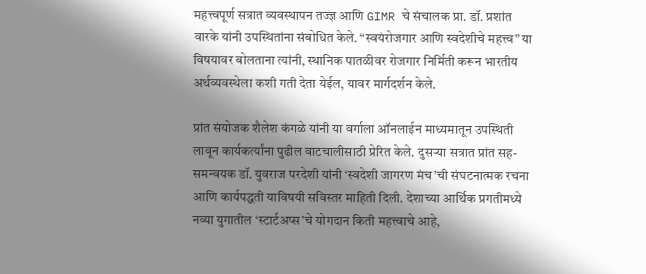महत्त्वपूर्ण सत्रात व्यवस्थापन तज्ज्ञ आणि GIMR चे संचालक प्रा. डॉ. प्रशांत वारके यांनी उपस्थितांना संबोधित केले. “स्वयंरोजगार आणि स्वदेशीचे महत्त्व” या विषयावर बोलताना त्यांनी, स्थानिक पातळीवर रोजगार निर्मिती करून भारतीय अर्थव्यवस्थेला कशी गती देता येईल, यावर मार्गदर्शन केले.

प्रांत संयोजक शैलेश कंगळे यांनी या वर्गाला ऑनलाईन माध्यमातून उपस्थिती लावून कार्यकर्त्यांना पुढील वाटचालीसाठी प्रेरित केले. दुसऱ्या सत्रात प्रांत सह-समन्वयक डॉ. युवराज परदेशी यांनी ‘स्वदेशी जागरण मंच’ची संघटनात्मक रचना आणि कार्यपद्धती याविषयी सविस्तर माहिती दिली. देशाच्या आर्थिक प्रगतीमध्ये नव्या युगातील ‘स्टार्टअप्स’चे योगदान किती महत्त्वाचे आहे,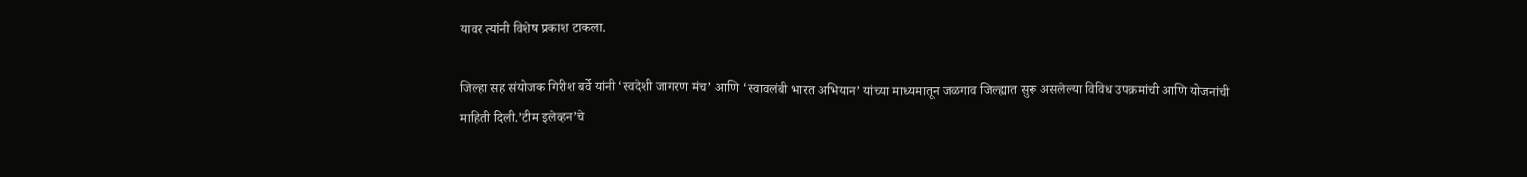यावर त्यांनी विशेष प्रकाश टाकला.

जिल्हा सह संयोजक गिरीश बर्वे यांनी ‘स्वदेशी जागरण मंच’ आणि ‘स्वावलंबी भारत अभियान’ यांच्या माध्यमातून जळगाव जिल्ह्यात सुरू असलेल्या विविध उपक्रमांची आणि योजनांची माहिती दिली.’टीम इलेव्हन’चे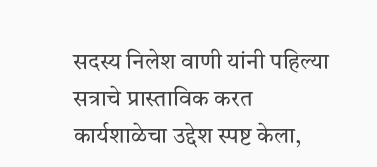सदस्य निलेश वाणी यांनी पहिल्या सत्राचे प्रास्ताविक करत कार्यशाळेचा उद्देश स्पष्ट केला,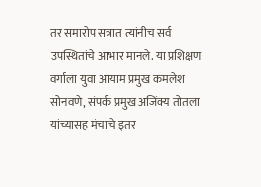तर समारोप सत्रात त्यांनीच सर्व उपस्थितांचे आभार मानले. या प्रशिक्षण वर्गाला युवा आयाम प्रमुख कमलेश सोनवणे, संपर्क प्रमुख अजिंक्य तोतला यांच्यासह मंचाचे इतर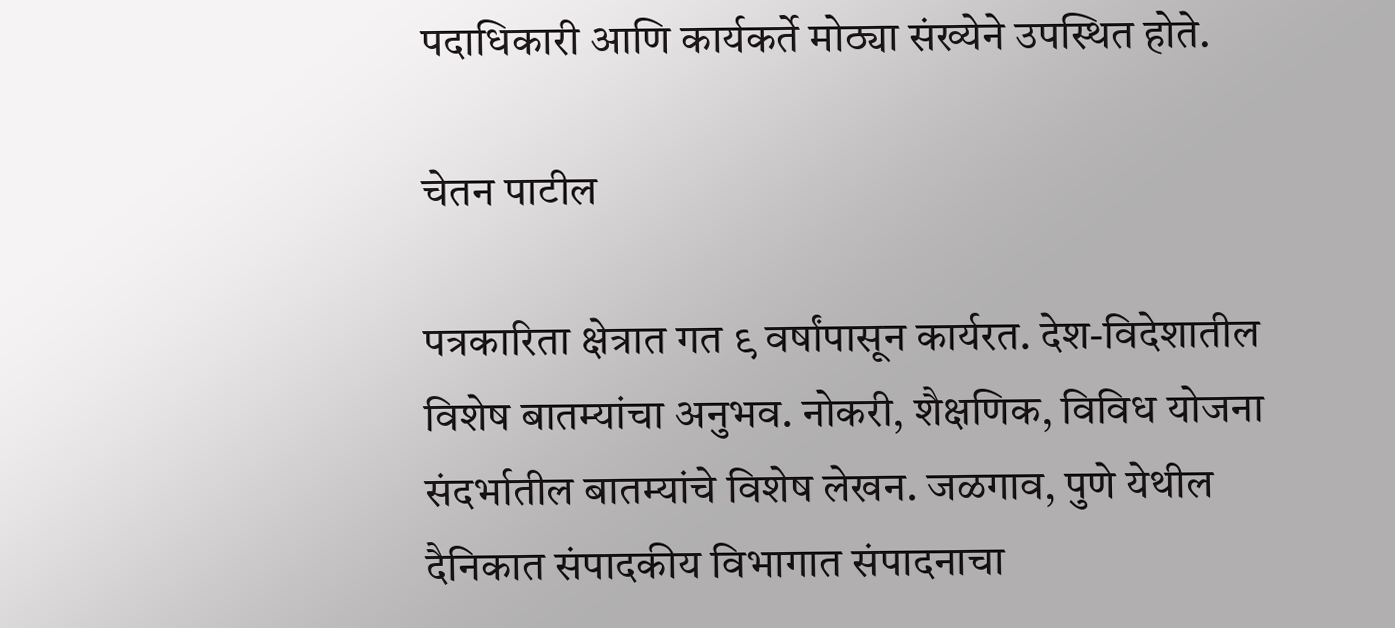पदाधिकारी आणि कार्यकर्ते मोठ्या संख्येने उपस्थित होते.

चेतन पाटील

पत्रकारिता क्षेत्रात गत ९ वर्षांपासून कार्यरत. देश-विदेशातील विशेष बातम्यांचा अनुभव. नोकरी, शैक्षणिक, विविध योजना संदर्भातील बातम्यांचे विशेष लेखन. जळगाव, पुणे येथील दैनिकात संपादकीय विभागात संपादनाचा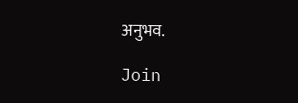अनुभव.

Join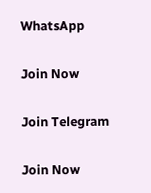WhatsApp

Join Now

Join Telegram

Join Now